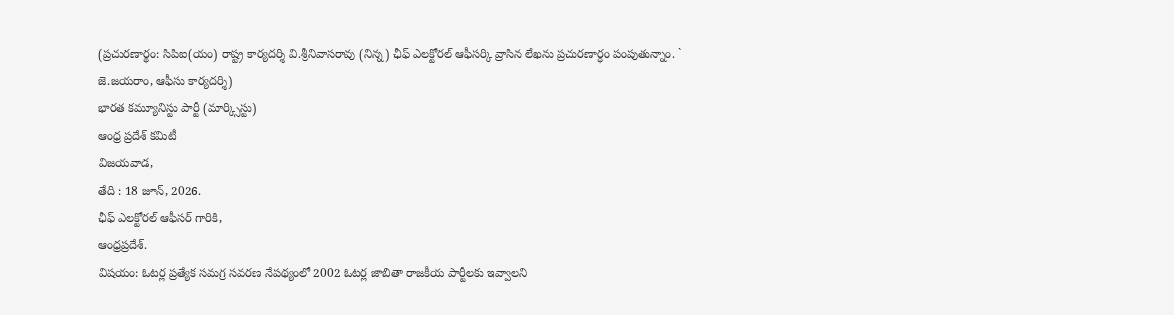(ప్రచురణార్థం: సిపిఐ(యం) రాష్ట్ర కార్యదర్శి వి.శ్రీనివాసరావు (నిన్న) ఛీఫ్ ఎలక్టోరల్ ఆఫీసర్కి వ్రాసిన లేఖను ప్రచురణార్ధం పంపుతున్నాం. ` జె.జయరాం, ఆఫీసు కార్యదర్శి)
భారత కమ్యూనిస్టు పార్టీ (మార్క్సిస్టు)
ఆంధ్ర ప్రదేశ్ కమిటీ
విజయవాడ,
తేది : 18 జూన్, 2026.
ఛీఫ్ ఎలక్టోరల్ ఆఫీసర్ గారికి,
ఆంధ్రప్రదేశ్.
విషయం: ఓటర్ల ప్రత్యేక సమగ్ర సవరణ నేపథ్యంలో 2002 ఓటర్ల జాబితా రాజకీయ పార్టీలకు ఇవ్వాలని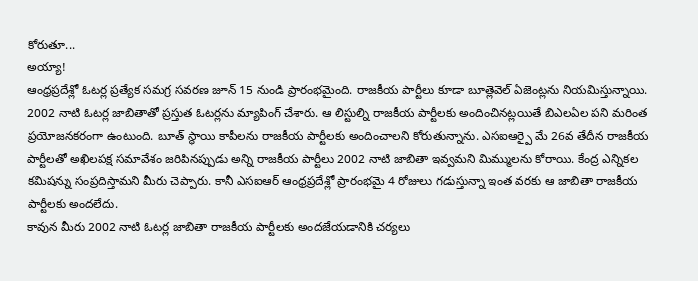కోరుతూ...
అయ్యా!
ఆంధ్రప్రదేశ్లో ఓటర్ల ప్రత్యేక సమగ్ర సవరణ జూన్ 15 నుండి ప్రారంభమైంది. రాజకీయ పార్టీలు కూడా బూత్లెవెల్ ఏజెంట్లను నియమిస్తున్నాయి. 2002 నాటి ఓటర్ల జాబితాతో ప్రస్తుత ఓటర్లను మ్యాపింగ్ చేశారు. ఆ లిస్టుల్ని రాజకీయ పార్టీలకు అందించినట్లయితే బిఎలఏల పని మరింత ప్రయోజనకరంగా ఉంటుంది. బూత్ స్థాయి కాపీలను రాజకీయ పార్టీలకు అందించాలని కోరుతున్నాను. ఎసఐఆర్పై మే 26వ తేదీన రాజకీయ పార్టీలతో అఖిలపక్ష సమావేశం జరిపినప్పుడు అన్ని రాజకీయ పార్టీలు 2002 నాటి జాబితా ఇవ్వమని మిమ్ములను కోరాయి. కేంద్ర ఎన్నికల కమిషన్ను సంప్రదిస్తామని మీరు చెప్పారు. కానీ ఎసఐఆర్ ఆంధ్రప్రదేశ్లో ప్రారంభమై 4 రోజులు గడుస్తున్నా ఇంత వరకు ఆ జాబితా రాజకీయ పార్టీలకు అందలేదు.
కావున మీరు 2002 నాటి ఓటర్ల జాబితా రాజకీయ పార్టీలకు అందజేయడానికి చర్యలు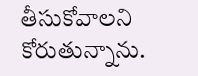తీసుకోవాలని కోరుతున్నాను.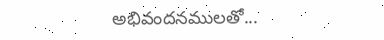అభివందనములతో...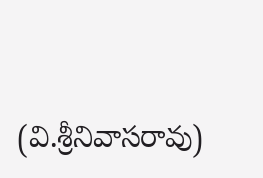(వి.శ్రీనివాసరావు)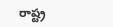రాష్ట్ర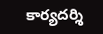కార్యదర్శి